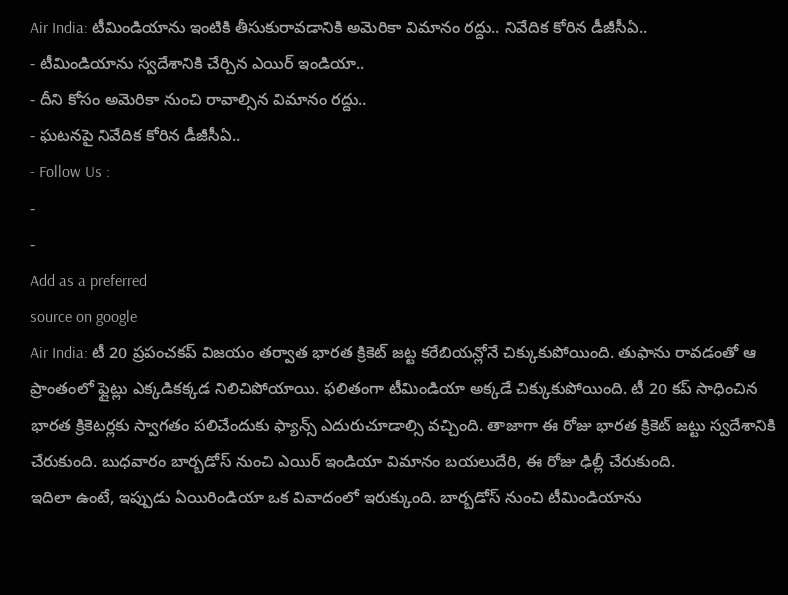Air India: టీమిండియాను ఇంటికి తీసుకురావడానికి అమెరికా విమానం రద్దు.. నివేదిక కోరిన డీజీసీఏ..
- టీమిండియాను స్వదేశానికి చేర్చిన ఎయిర్ ఇండియా..
- దీని కోసం అమెరికా నుంచి రావాల్సిన విమానం రద్దు..
- ఘటనపై నివేదిక కోరిన డీజీసీఏ..
- Follow Us :
-
-
Add as a preferred
source on google
Air India: టీ 20 ప్రపంచకప్ విజయం తర్వాత భారత క్రికెట్ జట్ట కరేబియన్లోనే చిక్కుకుపోయింది. తుఫాను రావడంతో ఆ ప్రాంతంలో ఫ్లైట్లు ఎక్కడికక్కడ నిలిచిపోయాయి. ఫలితంగా టీమిండియా అక్కడే చిక్కుకుపోయింది. టీ 20 కప్ సాధించిన భారత క్రికెటర్లకు స్వాగతం పలిచేందుకు ఫ్యాన్స్ ఎదురుచూడాల్సి వచ్చింది. తాజాగా ఈ రోజు భారత క్రికెట్ జట్టు స్వదేశానికి చేరుకుంది. బుధవారం బార్బడోస్ నుంచి ఎయిర్ ఇండియా విమానం బయలుదేరి, ఈ రోజు ఢిల్లీ చేరుకుంది.
ఇదిలా ఉంటే, ఇప్పుడు ఏయిరిండియా ఒక వివాదంలో ఇరుక్కుంది. బార్బడోస్ నుంచి టీమిండియాను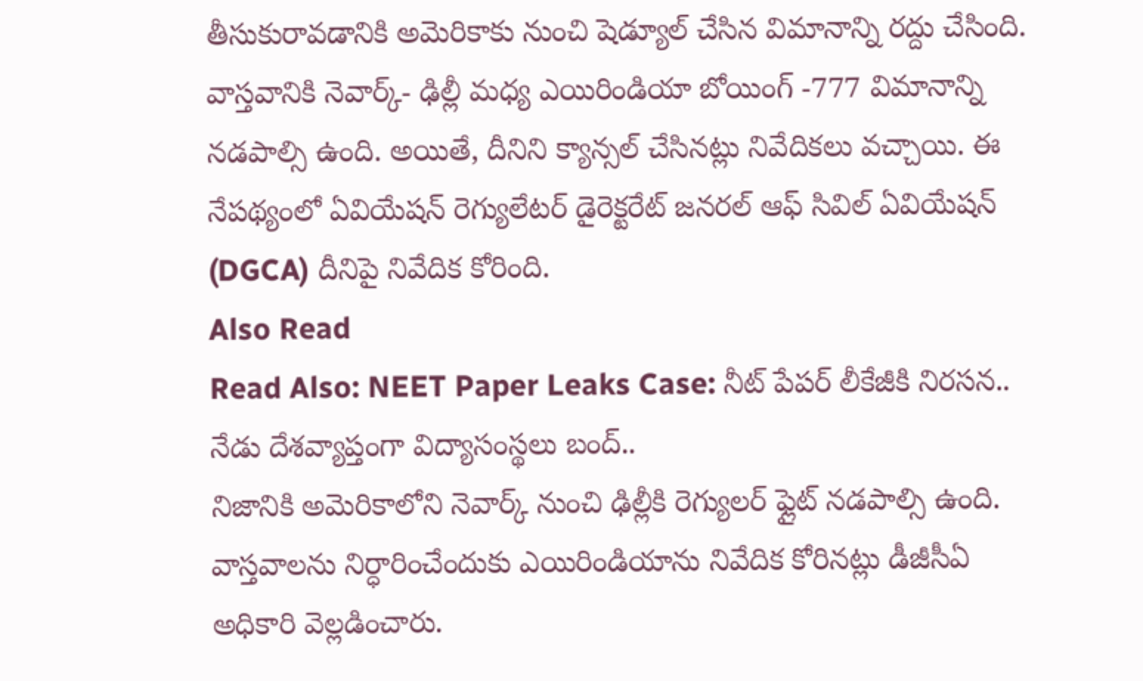తీసుకురావడానికి అమెరికాకు నుంచి షెడ్యూల్ చేసిన విమానాన్ని రద్దు చేసింది. వాస్తవానికి నెవార్క్- ఢిల్లీ మధ్య ఎయిరిండియా బోయింగ్ -777 విమానాన్ని నడపాల్సి ఉంది. అయితే, దీనిని క్యాన్సల్ చేసినట్లు నివేదికలు వచ్చాయి. ఈ నేపథ్యంలో ఏవియేషన్ రెగ్యులేటర్ డైరెక్టరేట్ జనరల్ ఆఫ్ సివిల్ ఏవియేషన్ (DGCA) దీనిపై నివేదిక కోరింది.
Also Read
Read Also: NEET Paper Leaks Case: నీట్ పేపర్ లీకేజీకి నిరసన.. నేడు దేశవ్యాప్తంగా విద్యాసంస్థలు బంద్..
నిజానికి అమెరికాలోని నెవార్క్ నుంచి ఢిల్లీకి రెగ్యులర్ ఫ్లైట్ నడపాల్సి ఉంది. వాస్తవాలను నిర్ధారించేందుకు ఎయిరిండియాను నివేదిక కోరినట్లు డీజీసీఏ అధికారి వెల్లడించారు.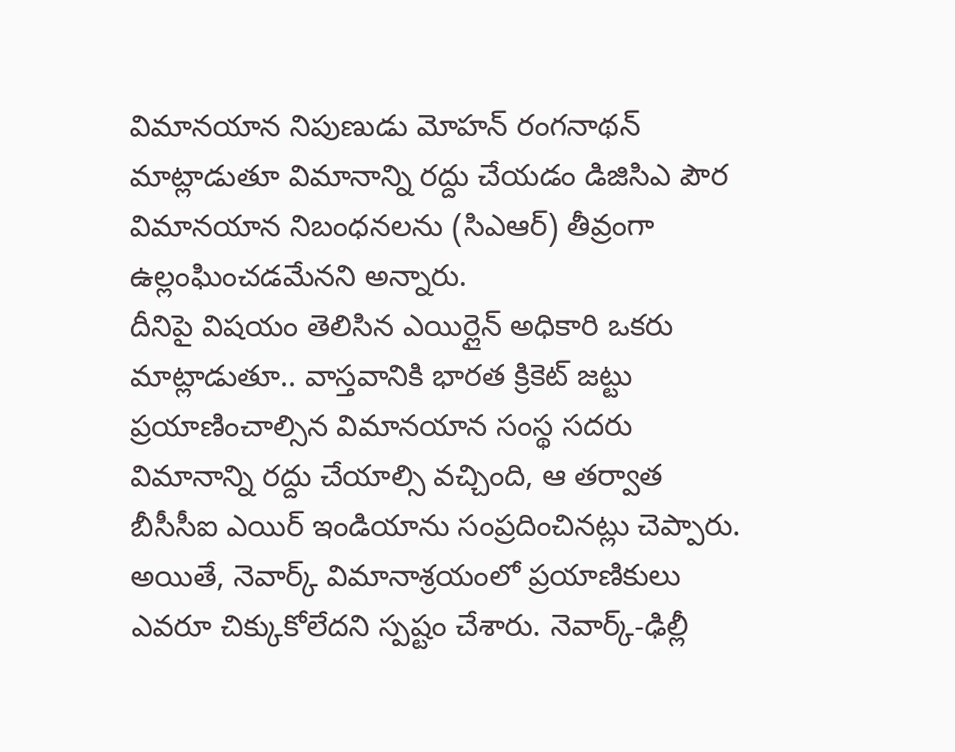విమానయాన నిపుణుడు మోహన్ రంగనాథన్ మాట్లాడుతూ విమానాన్ని రద్దు చేయడం డిజిసిఎ పౌర విమానయాన నిబంధనలను (సిఎఆర్) తీవ్రంగా ఉల్లంఘించడమేనని అన్నారు.
దీనిపై విషయం తెలిసిన ఎయిర్లైన్ అధికారి ఒకరు మాట్లాడుతూ.. వాస్తవానికి భారత క్రికెట్ జట్టు ప్రయాణించాల్సిన విమానయాన సంస్థ సదరు విమానాన్ని రద్దు చేయాల్సి వచ్చింది, ఆ తర్వాత బీసీసీఐ ఎయిర్ ఇండియాను సంప్రదించినట్లు చెప్పారు. అయితే, నెవార్క్ విమానాశ్రయంలో ప్రయాణికులు ఎవరూ చిక్కుకోలేదని స్పష్టం చేశారు. నెవార్క్-ఢిల్లీ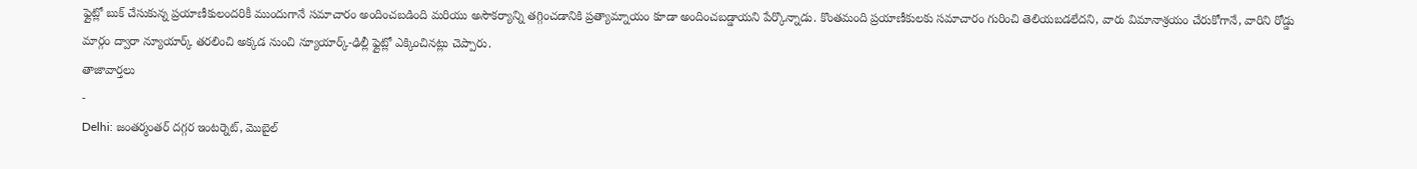ఫ్లైట్లో బుక్ చేసుకున్న ప్రయాణీకులందరికీ ముందుగానే సమాచారం అందించబడింది మరియు అసౌకర్యాన్ని తగ్గించడానికి ప్రత్యామ్నాయం కూడా అందించబడ్డాయని పేర్కొన్నాడు. కొంతమంది ప్రయాణీకులకు సమాచారం గురించి తెలియబడలేదని, వారు విమానాశ్రయం చేరుకోగానే, వారిని రోడ్డు మార్గం ద్వారా న్యూయార్క్ తరలించి అక్కడ నుంచి న్యూయార్క్-ఢిల్లీ ఫ్లైట్లో ఎక్కించినట్లు చెప్పారు.
తాజావార్తలు
-
Delhi: జంతర్మంతర్ దగ్గర ఇంటర్నెట్, మొబైల్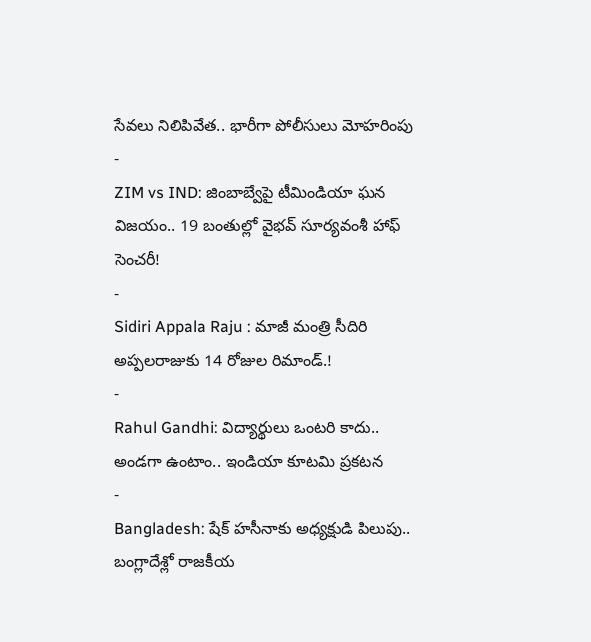సేవలు నిలిపివేత.. భారీగా పోలీసులు మోహరింపు
-
ZIM vs IND: జింబాబ్వేపై టీమిండియా ఘన విజయం.. 19 బంతుల్లో వైభవ్ సూర్యవంశీ హాఫ్ సెంచరీ!
-
Sidiri Appala Raju : మాజీ మంత్రి సీదిరి అప్పలరాజుకు 14 రోజుల రిమాండ్.!
-
Rahul Gandhi: విద్యార్థులు ఒంటరి కాదు.. అండగా ఉంటాం.. ఇండియా కూటమి ప్రకటన
-
Bangladesh: షేక్ హసీనాకు అధ్యక్షుడి పిలుపు.. బంగ్లాదేశ్లో రాజకీయ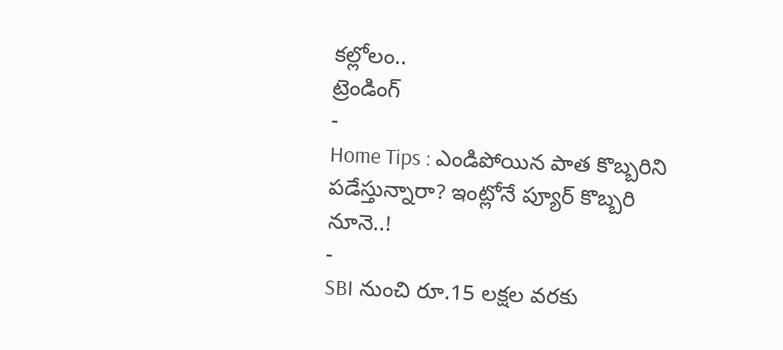కల్లోలం..
ట్రెండింగ్
-
Home Tips : ఎండిపోయిన పాత కొబ్బరిని పడేస్తున్నారా? ఇంట్లోనే ప్యూర్ కొబ్బరి నూనె..!
-
SBI నుంచి రూ.15 లక్షల వరకు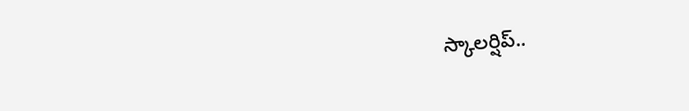స్కాలర్షిప్..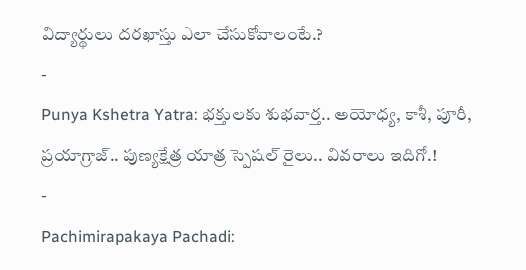విద్యార్థులు దరఖాస్తు ఎలా చేసుకోవాలంటే.?
-
Punya Kshetra Yatra: భక్తులకు శుభవార్త.. అయోధ్య, కాశీ, పూరీ, ప్రయాగ్రాజ్.. పుణ్యక్షేత్ర యాత్ర స్పెషల్ రైలు.. వివరాలు ఇదిగో.!
-
Pachimirapakaya Pachadi: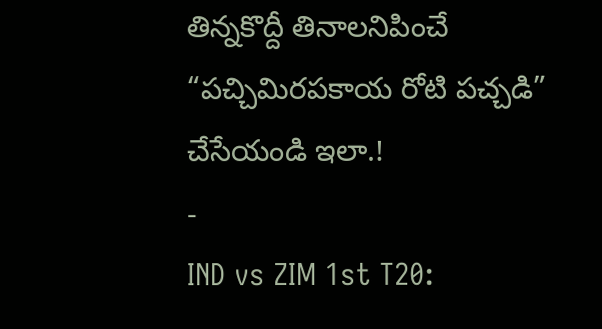తిన్నకొద్దీ తినాలనిపించే “పచ్చిమిరపకాయ రోటి పచ్చడి” చేసేయండి ఇలా.!
-
IND vs ZIM 1st T20: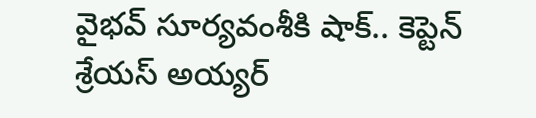వైభవ్ సూర్యవంశీకి షాక్.. కెప్టెన్ శ్రేయస్ అయ్యర్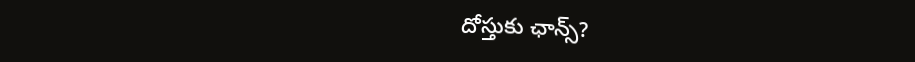దోస్తుకు ఛాన్స్?